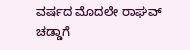ವರ್ಷದ ಮೊದಲೇ ರಾಘವ್ ಚಡ್ಡಾಗೆ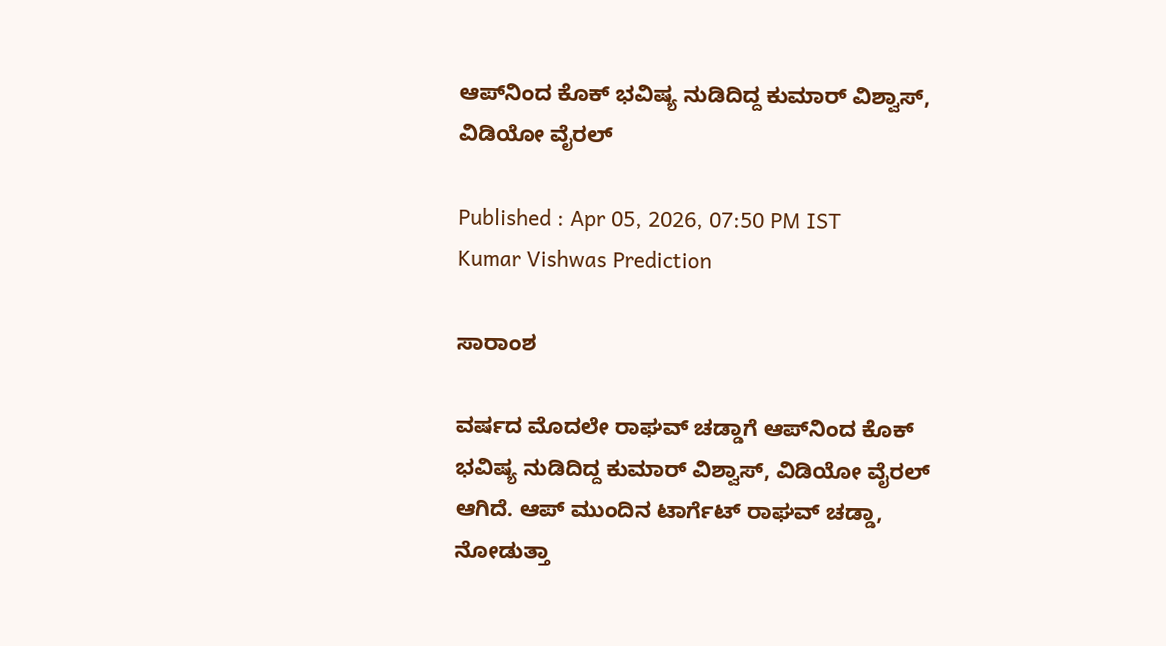ಆಪ್‌ನಿಂದ ಕೊಕ್ ಭವಿಷ್ಯ ನುಡಿದಿದ್ದ ಕುಮಾರ್ ವಿಶ್ವಾಸ್, ವಿಡಿಯೋ ವೈರಲ್

Published : Apr 05, 2026, 07:50 PM IST
Kumar Vishwas Prediction

ಸಾರಾಂಶ

ವರ್ಷದ ಮೊದಲೇ ರಾಘವ್ ಚಡ್ಡಾಗೆ ಆಪ್‌ನಿಂದ ಕೊಕ್ ಭವಿಷ್ಯ ನುಡಿದಿದ್ದ ಕುಮಾರ್ ವಿಶ್ವಾಸ್, ವಿಡಿಯೋ ವೈರಲ್ ಆಗಿದೆ. ಆಪ್ ಮುಂದಿನ ಟಾರ್ಗೆಟ್ ರಾಘವ್ ಚಡ್ಡಾ, ನೋಡುತ್ತಾ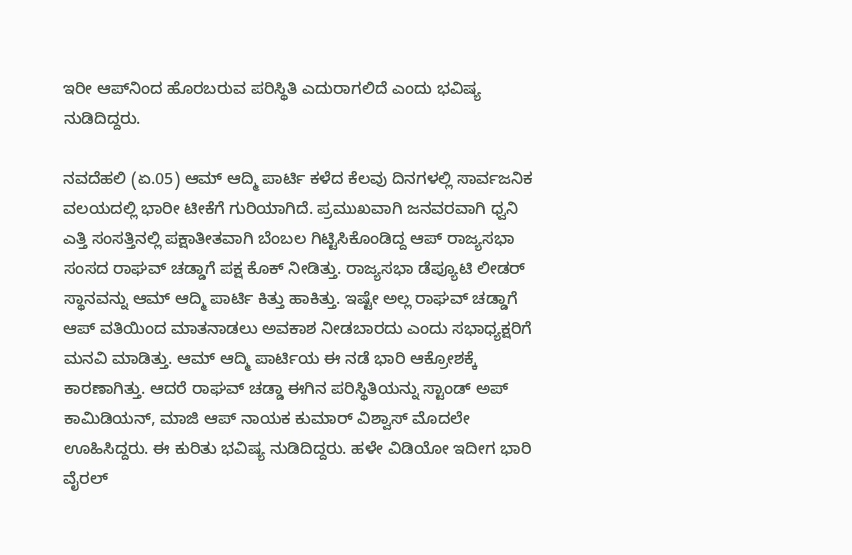ಇರೀ ಆಪ್‌ನಿಂದ ಹೊರಬರುವ ಪರಿಸ್ಥಿತಿ ಎದುರಾಗಲಿದೆ ಎಂದು ಭವಿಷ್ಯ ನುಡಿದಿದ್ದರು.

ನವದೆಹಲಿ (ಏ.05) ಆಮ್ ಆದ್ಮಿ ಪಾರ್ಟಿ ಕಳೆದ ಕೆಲವು ದಿನಗಳಲ್ಲಿ ಸಾರ್ವಜನಿಕ ವಲಯದಲ್ಲಿ ಭಾರೀ ಟೀಕೆಗೆ ಗುರಿಯಾಗಿದೆ. ಪ್ರಮುಖವಾಗಿ ಜನವರವಾಗಿ ಧ್ವನಿ ಎತ್ತಿ ಸಂಸತ್ತಿನಲ್ಲಿ ಪಕ್ಷಾತೀತವಾಗಿ ಬೆಂಬಲ ಗಿಟ್ಟಿಸಿಕೊಂಡಿದ್ದ ಆಪ್ ರಾಜ್ಯಸಭಾ ಸಂಸದ ರಾಘವ್ ಚಡ್ಡಾಗೆ ಪಕ್ಷ ಕೊಕ್ ನೀಡಿತ್ತು. ರಾಜ್ಯಸಭಾ ಡೆಪ್ಯೂಟಿ ಲೀಡರ್ ಸ್ಥಾನವನ್ನು ಆಮ್ ಆದ್ಮಿ ಪಾರ್ಟಿ ಕಿತ್ತು ಹಾಕಿತ್ತು. ಇಷ್ಟೇ ಅಲ್ಲ ರಾಘವ್ ಚಡ್ಡಾಗೆ ಆಪ್ ವತಿಯಿಂದ ಮಾತನಾಡಲು ಅವಕಾಶ ನೀಡಬಾರದು ಎಂದು ಸಭಾಧ್ಯಕ್ಷರಿಗೆ ಮನವಿ ಮಾಡಿತ್ತು. ಆಮ್ ಆದ್ಮಿ ಪಾರ್ಟಿಯ ಈ ನಡೆ ಭಾರಿ ಆಕ್ರೋಶಕ್ಕೆ ಕಾರಣಾಗಿತ್ತು. ಆದರೆ ರಾಘವ್ ಚಡ್ಡಾ ಈಗಿನ ಪರಿಸ್ಥಿತಿಯನ್ನು ಸ್ಟಾಂಡ್ ಅಪ್ ಕಾಮಿಡಿಯನ್, ಮಾಜಿ ಆಪ್ ನಾಯಕ ಕುಮಾರ್ ವಿಶ್ವಾಸ್ ಮೊದಲೇ ಊಹಿಸಿದ್ದರು. ಈ ಕುರಿತು ಭವಿಷ್ಯ ನುಡಿದಿದ್ದರು. ಹಳೇ ವಿಡಿಯೋ ಇದೀಗ ಭಾರಿ ವೈರಲ್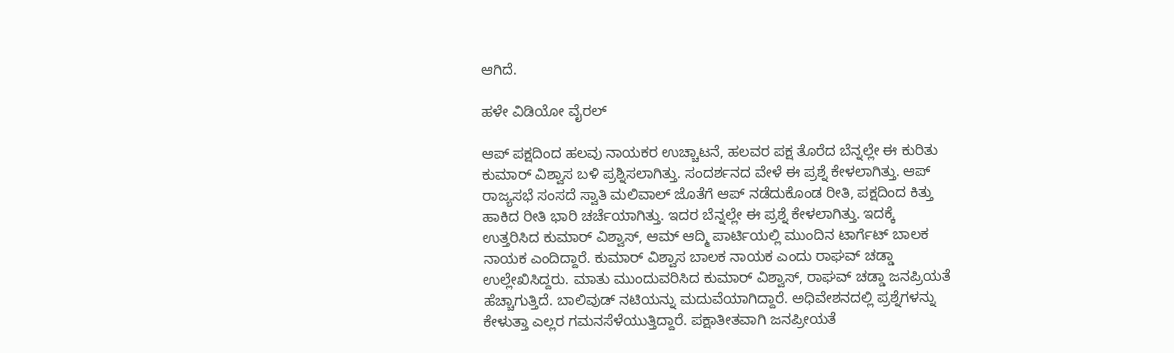ಆಗಿದೆ.

ಹಳೇ ವಿಡಿಯೋ ವೈರಲ್

ಆಪ್ ಪಕ್ಷದಿಂದ ಹಲವು ನಾಯಕರ ಉಚ್ಚಾಟನೆ, ಹಲವರ ಪಕ್ಷ ತೊರೆದ ಬೆನ್ನಲ್ಲೇ ಈ ಕುರಿತು ಕುಮಾರ್ ವಿಶ್ವಾಸ ಬಳಿ ಪ್ರಶ್ನಿಸಲಾಗಿತ್ತು. ಸಂದರ್ಶನದ ವೇಳೆ ಈ ಪ್ರಶ್ನೆ ಕೇಳಲಾಗಿತ್ತು. ಆಪ್ ರಾಜ್ಯಸಭೆ ಸಂಸದೆ ಸ್ವಾತಿ ಮಲಿವಾಲ್ ಜೊತೆಗೆ ಆಪ್ ನಡೆದುಕೊಂಡ ರೀತಿ, ಪಕ್ಷದಿಂದ ಕಿತ್ತು ಹಾಕಿದ ರೀತಿ ಭಾರಿ ಚರ್ಚೆಯಾಗಿತ್ತು. ಇದರ ಬೆನ್ನಲ್ಲೇ ಈ ಪ್ರಶ್ನೆ ಕೇಳಲಾಗಿತ್ತು. ಇದಕ್ಕೆ ಉತ್ತರಿಸಿದ ಕುಮಾರ್ ವಿಶ್ವಾಸ್, ಆಮ್ ಆದ್ಮಿ ಪಾರ್ಟಿಯಲ್ಲಿ ಮುಂದಿನ ಟಾರ್ಗೆಟ್ ಬಾಲಕ ನಾಯಕ ಎಂದಿದ್ದಾರೆ. ಕುಮಾರ್ ವಿಶ್ವಾಸ ಬಾಲಕ ನಾಯಕ ಎಂದು ರಾಘವ್ ಚಡ್ಡಾ ಉಲ್ಲೇಖಿಸಿದ್ದರು. ಮಾತು ಮುಂದುವರಿಸಿದ ಕುಮಾರ್ ವಿಶ್ವಾಸ್, ರಾಘವ್ ಚಡ್ಡಾ ಜನಪ್ರಿಯತೆ ಹೆಚ್ಚಾಗುತ್ತಿದೆ. ಬಾಲಿವುಡ್ ನಟಿಯನ್ನು ಮದುವೆಯಾಗಿದ್ದಾರೆ. ಅಧಿವೇಶನದಲ್ಲಿ ಪ್ರಶ್ನೆಗಳನ್ನು ಕೇಳುತ್ತಾ ಎಲ್ಲರ ಗಮನಸೆಳೆಯುತ್ತಿದ್ದಾರೆ. ಪಕ್ಷಾತೀತವಾಗಿ ಜನಪ್ರೀಯತೆ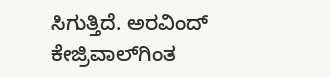ಸಿಗುತ್ತಿದೆ. ಅರವಿಂದ್ ಕೇಜ್ರಿವಾಲ್‌ಗಿಂತ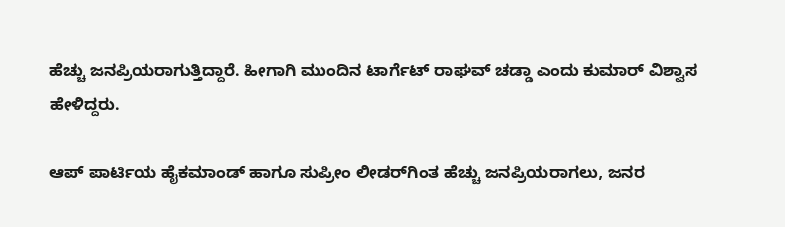ಹೆಚ್ಚು ಜನಪ್ರಿಯರಾಗುತ್ತಿದ್ದಾರೆ. ಹೀಗಾಗಿ ಮುಂದಿನ ಟಾರ್ಗೆಟ್ ರಾಘವ್ ಚಡ್ಡಾ ಎಂದು ಕುಮಾರ್ ವಿಶ್ವಾಸ ಹೇಳಿದ್ದರು.

ಆಪ್ ಪಾರ್ಟಿಯ ಹೈಕಮಾಂಡ್ ಹಾಗೂ ಸುಪ್ರೀಂ ಲೀಡರ್‌ಗಿಂತ ಹೆಚ್ಚು ಜನಪ್ರಿಯರಾಗಲು, ಜನರ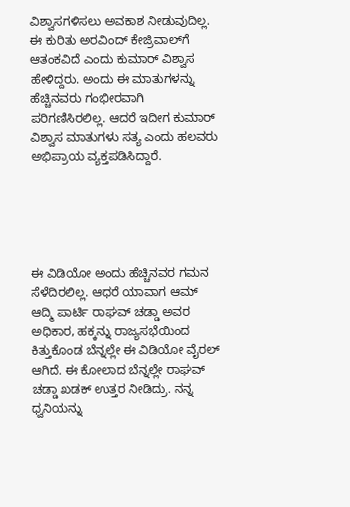ವಿಶ್ವಾಸಗಳಿಸಲು ಅವಕಾಶ ನೀಡುವುದಿಲ್ಲ. ಈ ಕುರಿತು ಅರವಿಂದ್ ಕೇಜ್ರಿವಾಲ್‌ಗೆ ಆತಂಕವಿದೆ ಎಂದು ಕುಮಾರ್ ವಿಶ್ವಾಸ ಹೇಳಿದ್ದರು. ಅಂದು ಈ ಮಾತುಗಳನ್ನು ಹೆಚ್ಚಿನವರು ಗಂಭೀರವಾಗಿ ಪರಿಗಣಿಸಿರಲಿಲ್ಲ. ಆದರೆ ಇದೀಗ ಕುಮಾರ್ ವಿಶ್ವಾಸ ಮಾತುಗಳು ಸತ್ಯ ಎಂದು ಹಲವರು ಅಭಿಪ್ರಾಯ ವ್ಯಕ್ತಪಡಿಸಿದ್ದಾರೆ.





ಈ ವಿಡಿಯೋ ಅಂದು ಹೆಚ್ಚಿನವರ ಗಮನ ಸೆಳೆದಿರಲಿಲ್ಲ. ಆಧರೆ ಯಾವಾಗ ಆಮ್ ಆದ್ಮಿ ಪಾರ್ಟಿ ರಾಘವ್ ಚಡ್ಡಾ ಅವರ ಅಧಿಕಾರ, ಹಕ್ಕನ್ನು ರಾಜ್ಯಸಭೆಯಿಂದ ಕಿತ್ತುಕೊಂಡ ಬೆನ್ನಲ್ಲೇ ಈ ವಿಡಿಯೋ ವೈರಲ್ ಆಗಿದೆ. ಈ ಕೋಲಾದ ಬೆನ್ನಲ್ಲೇ ರಾಘವ್ ಚಡ್ಡಾ ಖಡಕ್ ಉತ್ತರ ನೀಡಿದ್ರು. ನನ್ನ ಧ್ವನಿಯನ್ನು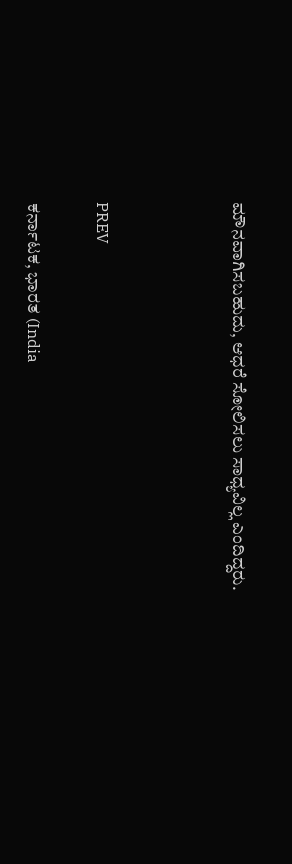ಮೌನವಾಗಿಸಬಹುದು, ಆಧರೆ ಸೋಲಿಸಲು ಸಾಧ್ಯವಿಲ್ಲ ಎಂದಿದ್ದರು.



PREV

ಕರ್ನಾಟಕ, ಭಾರತ (India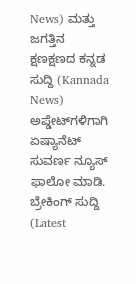News) ಮತ್ತು ಜಗತ್ತಿನ ಕ್ಷಣಕ್ಷಣದ ಕನ್ನಡ ಸುದ್ದಿ (Kannada News) ಅಪ್ಡೇಟ್‌ಗಳಿಗಾಗಿ ಏಷ್ಯಾನೆಟ್ ಸುವರ್ಣ ನ್ಯೂಸ್‌ ಫಾಲೋ ಮಾಡಿ. ಬ್ರೇಕಿಂಗ್ ಸುದ್ದಿ (Latest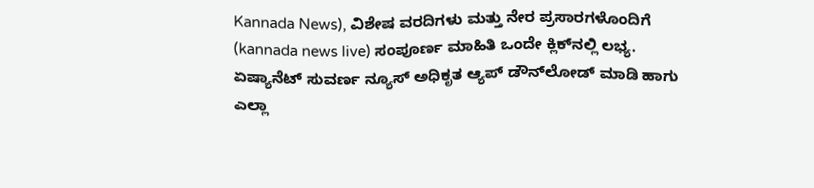Kannada News), ವಿಶೇಷ ವರದಿಗಳು ಮತ್ತು ನೇರ ಪ್ರಸಾರಗಳೊಂದಿಗೆ (kannada news live) ಸಂಪೂರ್ಣ ಮಾಹಿತಿ ಒಂದೇ ಕ್ಲಿಕ್‌ನಲ್ಲಿ ಲಭ್ಯ. ಏಷ್ಯಾನೆಟ್ ಸುವರ್ಣ ನ್ಯೂಸ್ ಅಧಿಕೃತ ಆ್ಯಪ್ ಡೌನ್‌ಲೋಡ್ ಮಾಡಿ ಹಾಗು ಎಲ್ಲಾ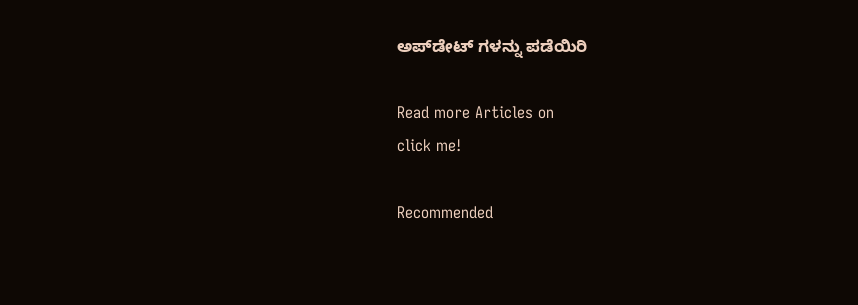ಅಪ್‌ಡೇಟ್ ಗಳನ್ನು ಪಡೆಯಿರಿ

Read more Articles on
click me!

Recommended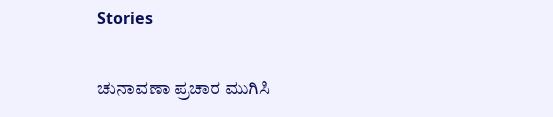Stories

ಚುನಾವಣಾ ಪ್ರಚಾರ ಮುಗಿಸಿ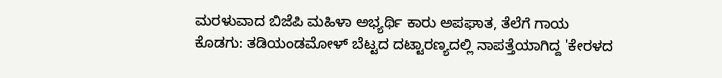ಮರಳುವಾದ ಬಿಜೆಪಿ ಮಹಿಳಾ ಅಭ್ಯರ್ಥಿ ಕಾರು ಅಪಘಾತ, ತೆಲೆಗೆ ಗಾಯ
ಕೊಡಗು: ತಡಿಯಂಡಮೋಳ್ ಬೆಟ್ಟದ ದಟ್ಟಾರಣ್ಯದಲ್ಲಿ ನಾಪತ್ತೆಯಾಗಿದ್ದ 'ಕೇರಳದ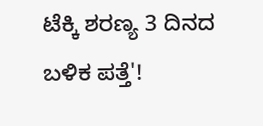ಟೆಕ್ಕಿ ಶರಣ್ಯ 3 ದಿನದ ಬಳಿಕ ಪತ್ತೆ'!